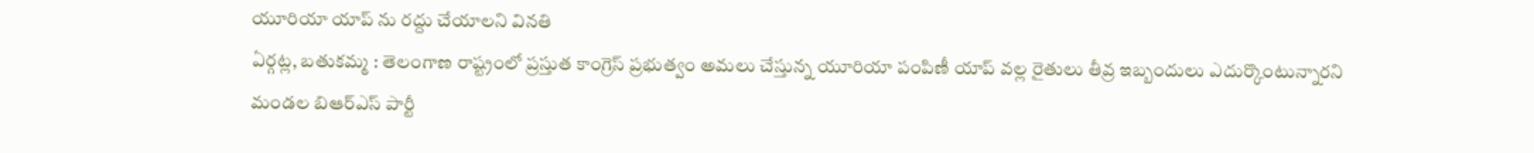యూరియా యాప్ ను రద్దు చేయాలని వినతి
ఏర్గట్ల, బతుకమ్మ : తెలంగాణ రాష్ట్రంలో ప్రస్తుత కాంగ్రెస్ ప్రభుత్వం అమలు చేస్తున్న యూరియా పంపిణీ యాప్ వల్ల రైతులు తీవ్ర ఇబ్బందులు ఎదుర్కొంటున్నారని మండల బిఆర్ఎస్ పార్టీ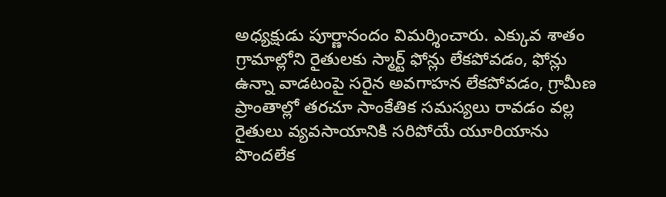అధ్యక్షుడు పూర్ణానందం విమర్శించారు. ఎక్కువ శాతం గ్రామాల్లోని రైతులకు స్మార్ట్ ఫోన్లు లేకపోవడం, ఫోన్లు ఉన్నా వాడటంపై సరైన అవగాహన లేకపోవడం, గ్రామీణ ప్రాంతాల్లో తరచూ సాంకేతిక సమస్యలు రావడం వల్ల రైతులు వ్యవసాయానికి సరిపోయే యూరియాను పొందలేక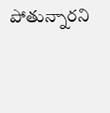పోతున్నారని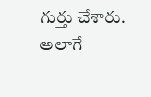గుర్తు చేశారు. అలాగే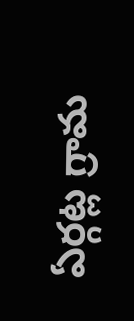ఏర్గట్ల గ్రామ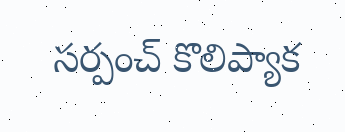సర్పంచ్ కొలిప్యాక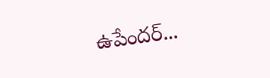ఉపేందర్...